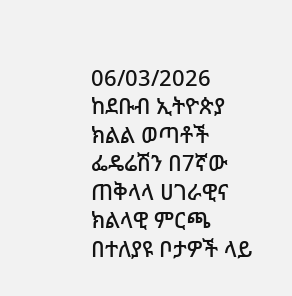06/03/2026
ከደቡብ ኢትዮጵያ ክልል ወጣቶች ፌዴሬሽን በ7ኛው ጠቅላላ ሀገራዊና ክልላዊ ምርጫ በተለያዩ ቦታዎች ላይ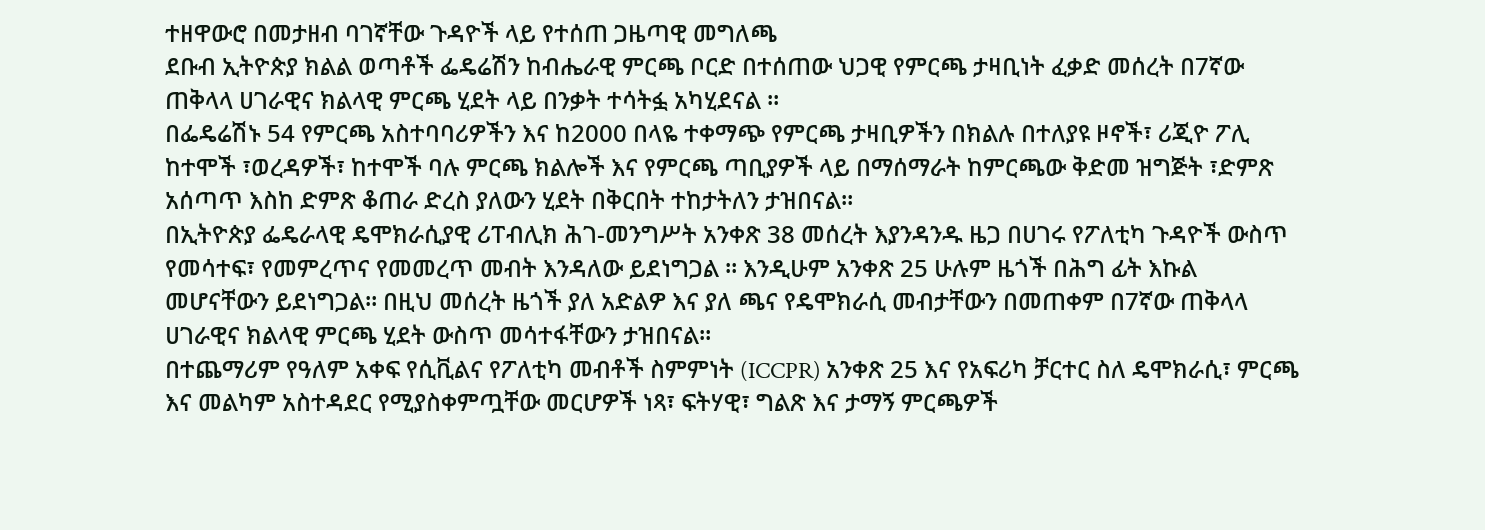ተዘዋውሮ በመታዘብ ባገኛቸው ጉዳዮች ላይ የተሰጠ ጋዜጣዊ መግለጫ
ደቡብ ኢትዮጵያ ክልል ወጣቶች ፌዴሬሽን ከብሔራዊ ምርጫ ቦርድ በተሰጠው ህጋዊ የምርጫ ታዛቢነት ፈቃድ መሰረት በ7ኛው ጠቅላላ ሀገራዊና ክልላዊ ምርጫ ሂደት ላይ በንቃት ተሳትፏ አካሂደናል ።
በፌዴሬሽኑ 54 የምርጫ አስተባባሪዎችን እና ከ2000 በላዬ ተቀማጭ የምርጫ ታዛቢዎችን በክልሉ በተለያዩ ዞኖች፣ ሪጂዮ ፖሊ ከተሞች ፣ወረዳዎች፣ ከተሞች ባሉ ምርጫ ክልሎች እና የምርጫ ጣቢያዎች ላይ በማሰማራት ከምርጫው ቅድመ ዝግጅት ፣ድምጽ አሰጣጥ እስከ ድምጽ ቆጠራ ድረስ ያለውን ሂደት በቅርበት ተከታትለን ታዝበናል።
በኢትዮጵያ ፌዴራላዊ ዴሞክራሲያዊ ሪፐብሊክ ሕገ-መንግሥት አንቀጽ 38 መሰረት እያንዳንዱ ዜጋ በሀገሩ የፖለቲካ ጉዳዮች ውስጥ የመሳተፍ፣ የመምረጥና የመመረጥ መብት እንዳለው ይደነግጋል ። እንዲሁም አንቀጽ 25 ሁሉም ዜጎች በሕግ ፊት እኩል መሆናቸውን ይደነግጋል። በዚህ መሰረት ዜጎች ያለ አድልዎ እና ያለ ጫና የዴሞክራሲ መብታቸውን በመጠቀም በ7ኛው ጠቅላላ ሀገራዊና ክልላዊ ምርጫ ሂደት ውስጥ መሳተፋቸውን ታዝበናል።
በተጨማሪም የዓለም አቀፍ የሲቪልና የፖለቲካ መብቶች ስምምነት (ICCPR) አንቀጽ 25 እና የአፍሪካ ቻርተር ስለ ዴሞክራሲ፣ ምርጫ እና መልካም አስተዳደር የሚያስቀምጧቸው መርሆዎች ነጻ፣ ፍትሃዊ፣ ግልጽ እና ታማኝ ምርጫዎች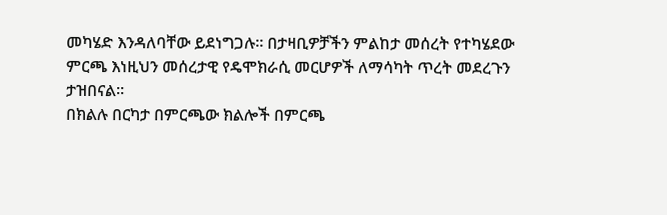መካሄድ እንዳለባቸው ይደነግጋሉ። በታዛቢዎቻችን ምልከታ መሰረት የተካሄደው ምርጫ እነዚህን መሰረታዊ የዴሞክራሲ መርሆዎች ለማሳካት ጥረት መደረጉን ታዝበናል።
በክልሉ በርካታ በምርጫው ክልሎች በምርጫ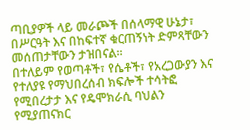ጣቢያዎች ላይ መራጮች በሰላማዊ ሁኔታ፣ በሥርዓት እና በከፍተኛ ቁርጠኝነት ድምጻቸውን መሰጠታቸውን ታዝበናል።
በተለይም የወጣቶች፣ የሴቶች፣ የአረጋውያን እና የተለያዩ የማህበረሰብ ክፍሎች ተሳትፎ የሚበረታታ እና የዴሞክራሲ ባህልን የሚያጠናክር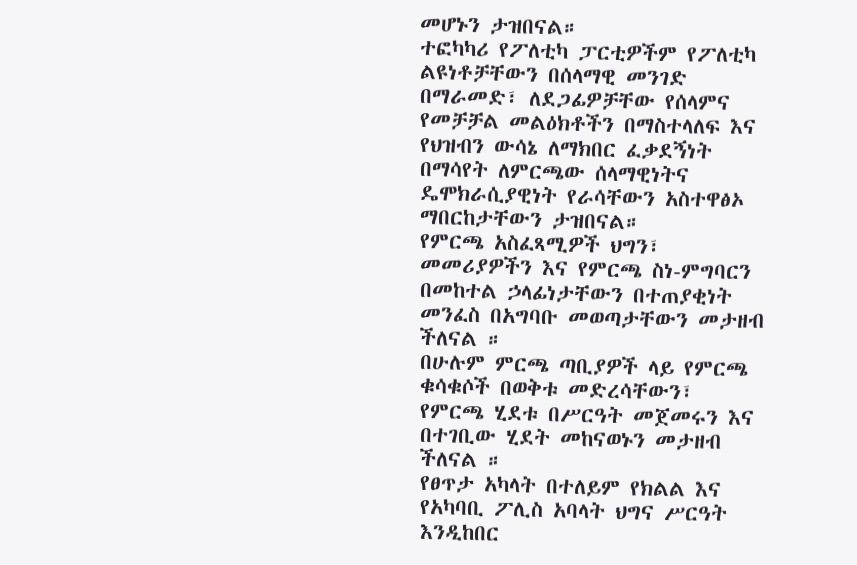መሆኑን ታዝበናል።
ተፎካካሪ የፖለቲካ ፓርቲዎችም የፖለቲካ ልዩነቶቻቸውን በሰላማዊ መንገድ በማራመድ፣ ለደጋፊዎቻቸው የሰላምና የመቻቻል መልዕክቶችን በማስተላለፍ እና የህዝብን ውሳኔ ለማክበር ፈቃደኝነት በማሳየት ለምርጫው ሰላማዊነትና ዴሞክራሲያዊነት የራሳቸውን አስተዋፅኦ ማበርከታቸውን ታዝበናል።
የምርጫ አስፈጻሚዎች ህግን፣ መመሪያዎችን እና የምርጫ ስነ-ምግባርን በመከተል ኃላፊነታቸውን በተጠያቂነት መንፈስ በአግባቡ መወጣታቸውን መታዘብ ችለናል ።
በሁሉም ምርጫ ጣቢያዎች ላይ የምርጫ ቁሳቁሶች በወቅቱ መድረሳቸውን፣ የምርጫ ሂደቱ በሥርዓት መጀመሩን እና በተገቢው ሂደት መከናወኑን መታዘብ ችለናል ።
የፀጥታ አካላት በተለይም የክልል እና የአካባቢ ፖሊስ አባላት ህግና ሥርዓት እንዲከበር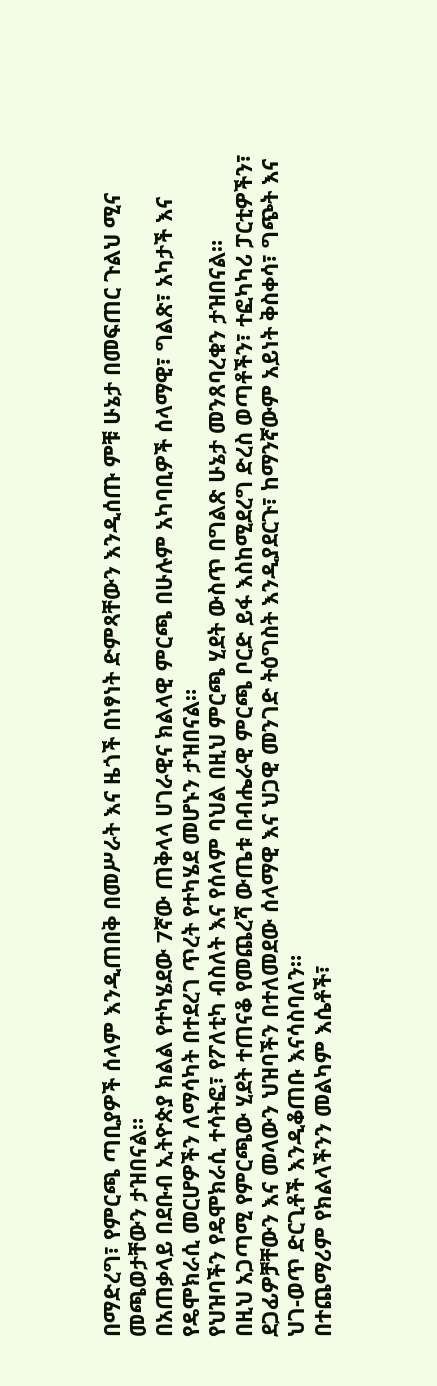በማድረግ፣ የምርጫ ጣቢያዎች ሰላም እንዲጠበቅ በመሥራት እና ዜጎች በነፃነት ድምጻቸውን እንዲሰጡ ምቹ ሁኔታ በመፍጠር ጉልህ ሚና መጫወታቸውን ታዝበናል።
በአጠቃላይ በደቡብ ኢትዮጵያ ክልል የተካሄደው 7ኛው ጠቅላላ ሀገራዊና ክልላዊ ምርጫ በሁሉም አካባቢዎች ሰላማዊ፣ ግልጽ፣ አካታች እና የዴሞክራሲ መርሆዎችን ለማሳካት በተደረገ ጥረት የተካሄደ መሆኑን ታዝበናል።
የህዝባችን የዴሞክራሲ ተሳትፎ፣ የፖለቲካ ብስለት እና የሰላም ባህል በዚህ ምርጫ ሂደት ውስጥ በግልጽ ሁኔታ መንጸባረቁን ታዝበናል።
በዚህ አጋጣሚ የምርጫው ሂደት ተጠናቆ የመጨረሻ ውጤቱ በብሔራዊ ምርጫ ቦርድ ይፋ እስከሚደረግ ድረስ ወጣቶችን፣ ተፎካካሪ ፓርቲዎችን፣ ደጋፊዎቻቸውን እና መላውን ህዝባችን በተለመደው ሰላማዊ እና ህጋዊ መንገድ ትዕግስት እንዲያደርጉ፣ ከማንኛውም አይነት ቅስቀሳ፣ ግጭት እና ህገ-ወጥ ድርጊቶች እንዲቆጠቡ እናሳስባለን።
በተጨማሪም የክልላችንን መልካም እሴቶች፣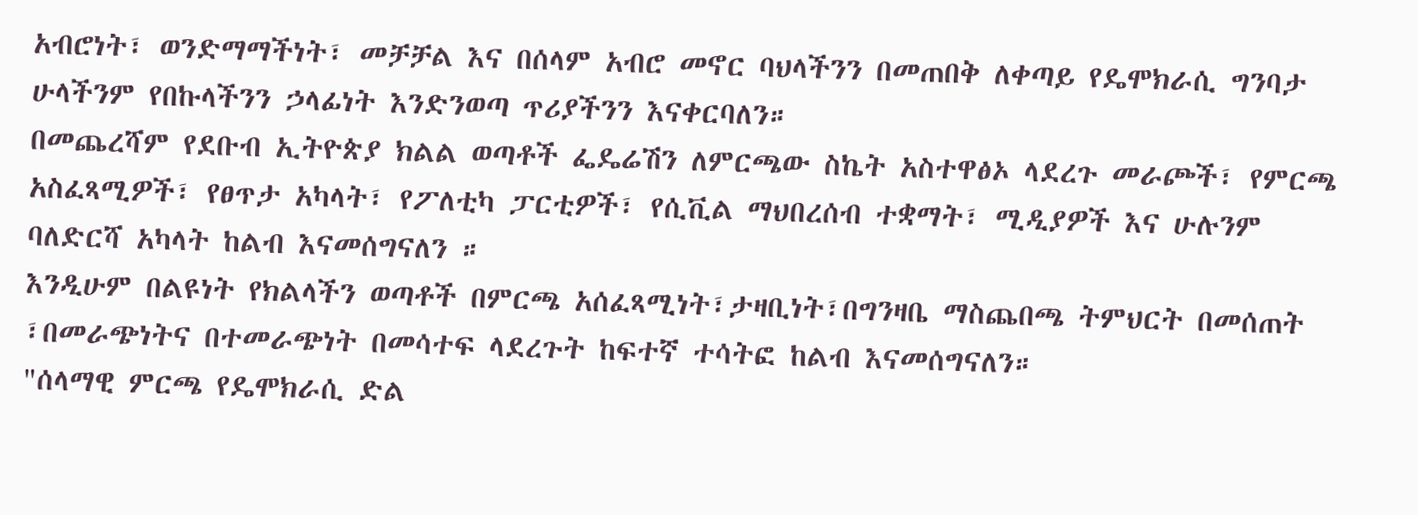አብሮነት፣ ወንድማማችነት፣ መቻቻል እና በሰላም አብሮ መኖር ባህላችንን በመጠበቅ ለቀጣይ የዴሞክራሲ ግንባታ ሁላችንም የበኩላችንን ኃላፊነት እንድንወጣ ጥሪያችንን እናቀርባለን።
በመጨረሻም የደቡብ ኢትዮጵያ ክልል ወጣቶች ፌዴሬሽን ለምርጫው ስኬት አስተዋፅኦ ላደረጉ መራጮች፣ የምርጫ አስፈጻሚዎች፣ የፀጥታ አካላት፣ የፖለቲካ ፓርቲዎች፣ የሲቪል ማህበረሰብ ተቋማት፣ ሚዲያዎች እና ሁሉንም ባለድርሻ አካላት ከልብ እናመሰግናለን ።
እንዲሁም በልዩነት የክልላችን ወጣቶች በምርጫ አሰፈጻሚነት፣ታዛቢነት፣በግንዛቤ ማስጨበጫ ትምህርት በመሰጠት ፣በመራጭነትና በተመራጭነት በመሳተፍ ላደረጉት ከፍተኛ ተሳትፎ ከልብ እናመሰግናለን።
"ሰላማዊ ምርጫ የዴሞክራሲ ድል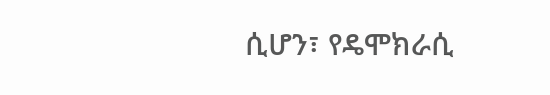ሲሆን፣ የዴሞክራሲ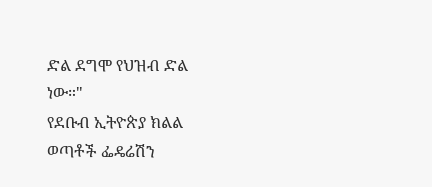ድል ደግሞ የህዝብ ድል ነው።"
የደቡብ ኢትዮጵያ ክልል ወጣቶች ፌዴሬሽን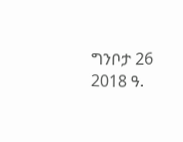ግንቦታ 26 2018 ዓ.